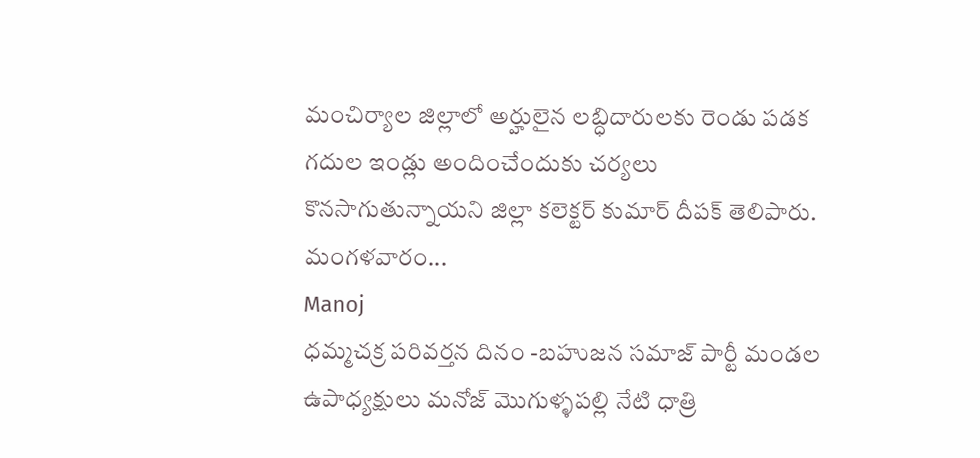మంచిర్యాల జిల్లాలో అర్హులైన లబ్ధిదారులకు రెండు పడక గదుల ఇండ్లు అందించేందుకు చర్యలు కొనసాగుతున్నాయని జిల్లా కలెక్టర్ కుమార్ దీపక్ తెలిపారు. మంగళవారం...
Manoj
ధమ్మచక్ర పరివర్తన దినం -బహుజన సమాజ్ పార్టీ మండల ఉపాధ్యక్షులు మనోజ్ మొగుళ్ళపల్లి నేటి ధాత్రి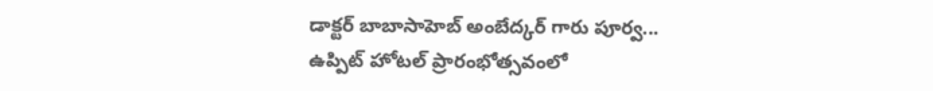డాక్టర్ బాబాసాహెబ్ అంబేద్కర్ గారు పూర్వ...
ఉప్పిట్ హోటల్ ప్రారంభోత్సవంలో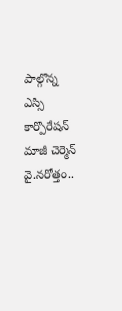పాల్గొన్న ఎస్సి కార్పొరేషన్ మాజీ చెర్మెన్ వై.నరోత్తం..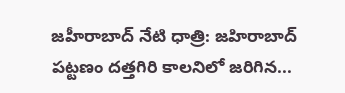జహీరాబాద్ నేటి ధాత్రి: జహిరాబాద్ పట్టణం దత్తగిరి కాలనిలో జరిగిన...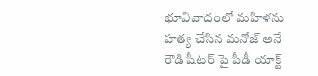భూవివాదంలో మహిళను హత్య చేసిన మనోజ్ అనే రౌడి షీటర్ పై పీడీ యాక్ట్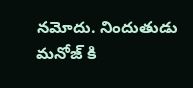నమోదు. నిందుతుడు మనోజ్ కి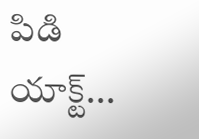పిడి యాక్ట్...